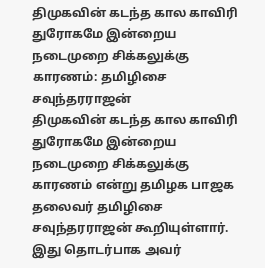திமுகவின் கடந்த கால காவிரி துரோகமே இன்றைய நடைமுறை சிக்கலுக்கு காரணம்: தமிழிசை சவுந்தரராஜன்
திமுகவின் கடந்த கால காவிரி துரோகமே இன்றைய நடைமுறை சிக்கலுக்கு காரணம் என்று தமிழக பாஜக தலைவர் தமிழிசை சவுந்தரராஜன் கூறியுள்ளார். இது தொடர்பாக அவர்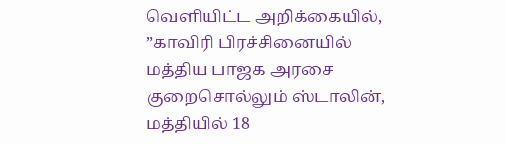வெளியிட்ட அறிக்கையில், ”காவிரி பிரச்சினையில் மத்திய பாஜக அரசை குறைசொல்லும் ஸ்டாலின், மத்தியில் 18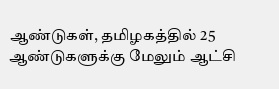ஆண்டுகள், தமிழகத்தில் 25 ஆண்டுகளுக்கு மேலும் ஆட்சி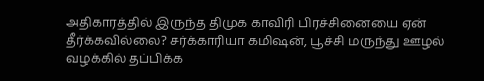அதிகாரத்தில் இருந்த திமுக காவிரி பிரச்சினையை ஏன் தீர்க்கவில்லை? சர்க்காரியா கமிஷன், பூச்சி மருந்து ஊழல் வழக்கில் தப்பிக்க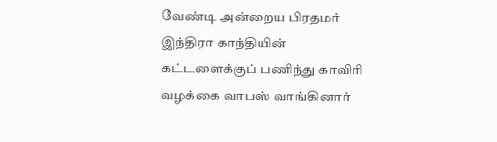வேண்டி அன்றைய பிரதமர் இந்திரா காந்தியின் கட்டளைக்குப் பணிந்து காவிரி வழக்கை வாபஸ் வாங்கினார்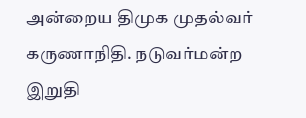அன்றைய திமுக முதல்வர் கருணாநிதி. நடுவர்மன்ற இறுதி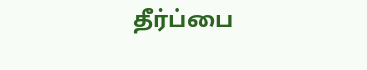தீர்ப்பை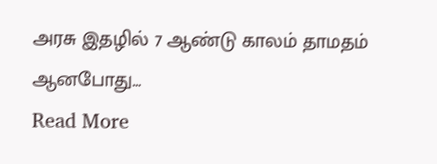அரசு இதழில் 7 ஆண்டு காலம் தாமதம் ஆனபோது…
Read More